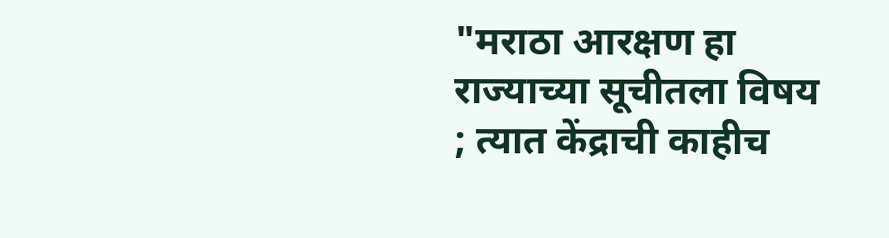"मराठा आरक्षण हा राज्याच्या सूचीतला विषय ; त्यात केंद्राची काहीच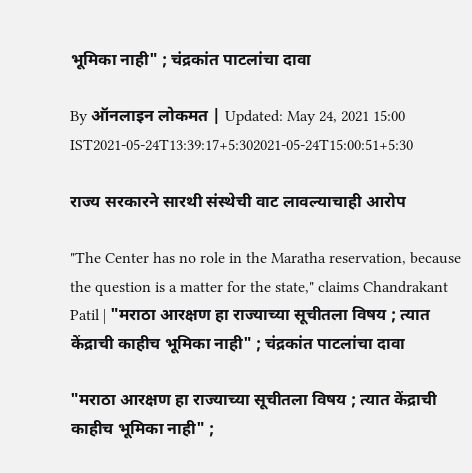भूमिका नाही" ; चंद्रकांत पाटलांचा दावा

By ऑनलाइन लोकमत | Updated: May 24, 2021 15:00 IST2021-05-24T13:39:17+5:302021-05-24T15:00:51+5:30

राज्य सरकारने सारथी संस्थेची वाट लावल्याचाही आरोप

"The Center has no role in the Maratha reservation, because the question is a matter for the state," claims Chandrakant Patil | "मराठा आरक्षण हा राज्याच्या सूचीतला विषय ; त्यात केंद्राची काहीच भूमिका नाही" ; चंद्रकांत पाटलांचा दावा

"मराठा आरक्षण हा राज्याच्या सूचीतला विषय ; त्यात केंद्राची काहीच भूमिका नाही" ;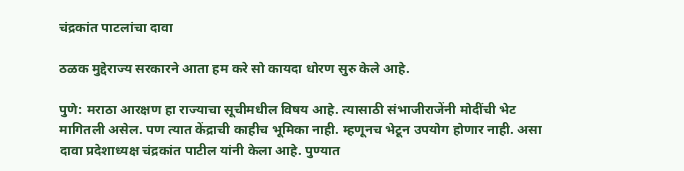चंद्रकांत पाटलांचा दावा

ठळक मुद्देराज्य सरकारने आता हम करे सो कायदा धोरण सुरु केले आहे.

पुणे: मराठा आरक्षण हा राज्याचा सूचीमधील विषय आहे. त्यासाठी संभाजीराजेंनी मोदींची भेट मागितली असेल. पण त्यात केंद्राची काहीच भूमिका नाही. म्हणूनच भेटून उपयोग होणार नाही. असा दावा प्रदेशाध्यक्ष चंद्रकांत पाटील यांनी केला आहे. पुण्यात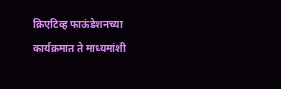क्रिएटिव्ह फाऊंडेशनच्या कार्यक्रमात ते माध्यमांशी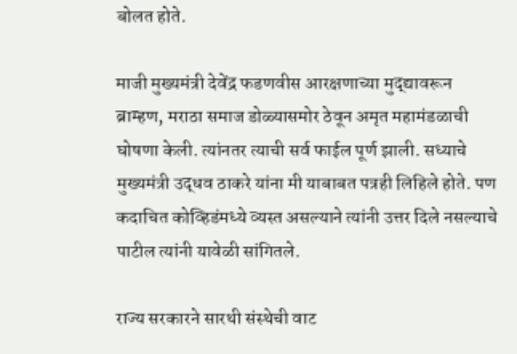बोलत होते.

माजी मुख्यमंत्री देवेंद्र फडणवीस आरक्षणाच्या मुद्द्यावरून ब्राम्हण, मराठा समाज डोळ्यासमोर ठेवून अमृत महामंडळाची घोषणा केली. त्यांनतर त्याची सर्व फाईल पूर्ण झाली. सध्याचे मुख्यमंत्री उद्धव ठाकरे यांना मी याबाबत पत्रही लिहिले होते. पण कदाचित कोव्हिडंमध्ये व्यस्त असल्याने त्यांनी उत्तर दिले नसल्याचे पाटील त्यांनी यावेळी सांगितले.

राज्य सरकारने सारथी संस्थेची वाट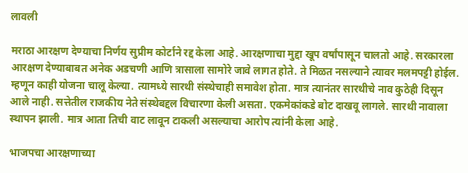लावली

मराठा आरक्षण देण्याचा निर्णय सुप्रीम कोर्टाने रद्द केला आहे. आरक्षणाचा मुद्दा खूप वर्षांपासून चालतो आहे. सरकारला आरक्षण देण्याबाबत अनेक अडचणी आणि त्रासाला सामोरे जावे लागत होते. ते मिळत नसल्याने त्यावर मलमपट्टी होईल. म्हणून काही योजना चालू केल्या. त्यामध्ये सारथी संस्थेचाही समावेश होता. मात्र त्यानंतर सारथीचे नाव कुठेही दिसून आले नाही. सत्तेतील राजकीय नेते संस्थेबद्दल विचारणा केली असता. एकमेकांकडे बोट दाखवू लागले. सारथी नावाला स्थापन झाली. मात्र आता तिची वाट लावून टाकली असल्याचा आरोप त्यांनी केला आहे.

भाजपचा आरक्षणाच्या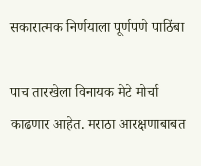सकारात्मक निर्णयाला पूर्णपणे पाठिंबा

पाच तारखेला विनायक मेटे मोर्चा काढणार आहेत. मराठा आरक्षणाबाबत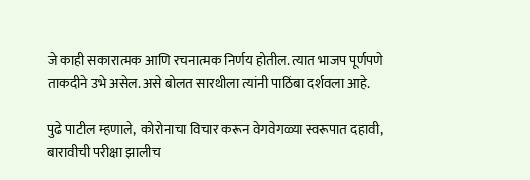जे काही सकारात्मक आणि रचनात्मक निर्णय होतील. त्यात भाजप पूर्णपणे ताकदीने उभे असेल. असे बोलत सारथीला त्यांनी पाठिंबा दर्शवला आहे.

पुढे पाटील म्हणाले,  कोरोनाचा विचार करून वेगवेगळ्या स्वरूपात दहावी, बारावीची परीक्षा झालीच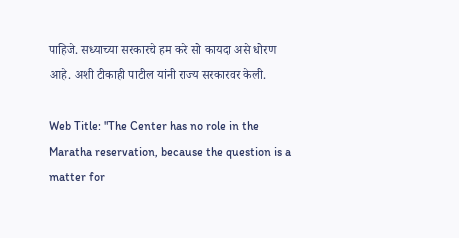पाहिजे. सध्याच्या सरकारचे हम करे सो कायदा असे धोरण आहे. अशी टीकाही पाटील यांनी राज्य सरकारवर केली.

Web Title: "The Center has no role in the Maratha reservation, because the question is a matter for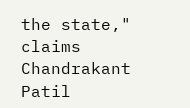the state," claims Chandrakant Patil